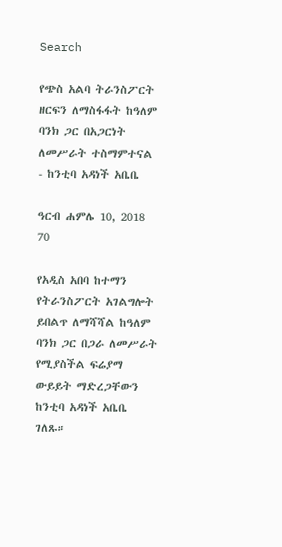Search

የጭስ አልባ ትራንስፖርት ዘርፍን ለማስፋፋት ከዓለም ባንክ ጋር በአጋርነት ለመሥራት ተስማምተናል - ከንቲባ አዳነች አቤቤ

ዓርብ ሐምሌ 10, 2018 70

የአዲስ አበባ ከተማን የትራንስፖርት አገልግሎት ይበልጥ ለማሻሻል ከዓለም ባንክ ጋር በጋራ ለመሥራት የሚያስችል ፍሬያማ ውይይት ማድረጋቸውን ከንቲባ አዳነች አቤቤ ገለጹ።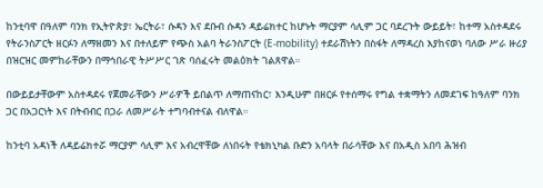ከንቲባዋ በዓለም ባንክ የኢትዮጵያ፣ ኤርትራ፣ ሱዳን እና ደቡብ ሱዳን ዳይሬክተር ከሆኑት ማርያም ሳሊም ጋር ባደረጉት ውይይት፣ ከተማ አስተዳደሩ የትራንስፖርት ዘርፉን ለማዘመን እና በተለይም የጭስ አልባ ትራንስፖርት (E-mobility) ተደራሽነትን በስፋት ለማዳረስ እያከናወነ ባለው ሥራ ዙሪያ በዝርዝር መምከራቸውን በማኅበራዊ ትሥሥር ገጽ ባሰፈሩት መልዕክት ገልጸዋል።

በውይይታቸውም አስተዳደሩ የጀመራቸውን ሥራዎች ይበልጥ ለማጠናከር፣ እንዲሁም በዘርፉ የተሰማሩ የግል ተቋማትን ለመደገፍ ከዓለም ባንክ ጋር በአጋርነት እና በትብብር በጋራ ለመሥራት ተግባብተናል ብለዋል።

ከንቲባ አዳነች ለዳይሬክተሯ ማርያም ሳሊም እና አብረዋቸው ለነበሩት የቴክኒካል ቡድን አባላት በራሳቸው እና በአዲስ አበባ ሕዝብ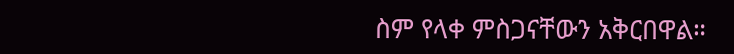ስም የላቀ ምስጋናቸውን አቅርበዋል።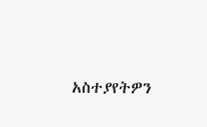አስተያየትዎን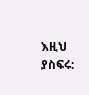እዚህ ያስፍሩ: